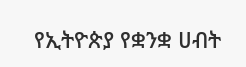የኢትዮጵያ የቋንቋ ሀብት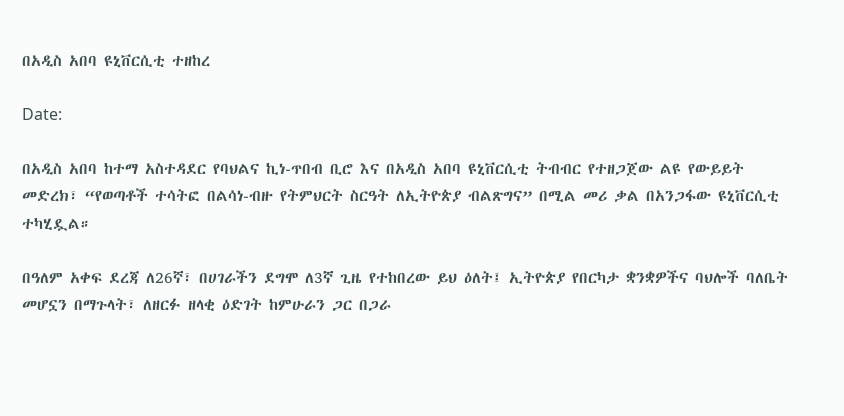በአዲስ አበባ ዩኒቨርሲቲ ተዘከረ

Date:

በአዲስ አበባ ከተማ አስተዳደር የባህልና ኪነ-ጥበብ ቢሮ እና በአዲስ አበባ ዩኒቨርሲቲ ትብብር የተዘጋጀው ልዩ የውይይት መድረክ፣ “የወጣቶች ተሳትፎ በልሳነ-ብዙ የትምህርት ስርዓት ለኢትዮጵያ ብልጽግና” በሚል መሪ ቃል በአንጋፋው ዩኒቨርሲቲ ተካሂዷል።

በዓለም አቀፍ ደረጃ ለ26ኛ፣ በሀገራችን ደግሞ ለ3ኛ ጊዜ የተከበረው ይህ ዕለት፤ ኢትዮጵያ የበርካታ ቋንቋዎችና ባህሎች ባለቤት መሆኗን በማጉላት፣ ለዘርፉ ዘላቂ ዕድገት ከምሁራን ጋር በጋራ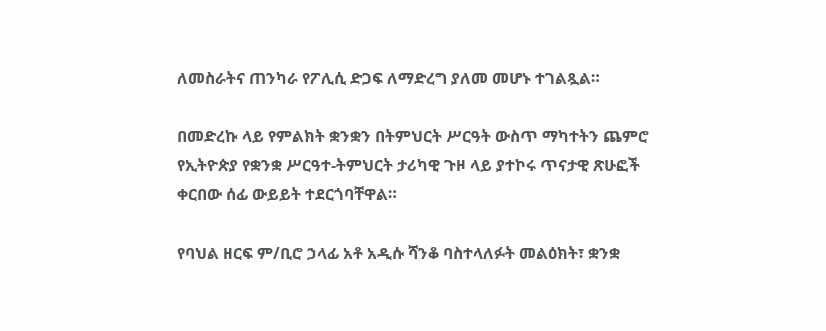ለመስራትና ጠንካራ የፖሊሲ ድጋፍ ለማድረግ ያለመ መሆኑ ተገልጿል።

በመድረኩ ላይ የምልክት ቋንቋን በትምህርት ሥርዓት ውስጥ ማካተትን ጨምሮ የኢትዮጵያ የቋንቋ ሥርዓተ-ትምህርት ታሪካዊ ጉዞ ላይ ያተኮሩ ጥናታዊ ጽሁፎች ቀርበው ሰፊ ውይይት ተደርጎባቸዋል።

የባህል ዘርፍ ም/ቢሮ ኃላፊ አቶ አዲሱ ሻንቆ ባስተላለፉት መልዕክት፣ ቋንቋ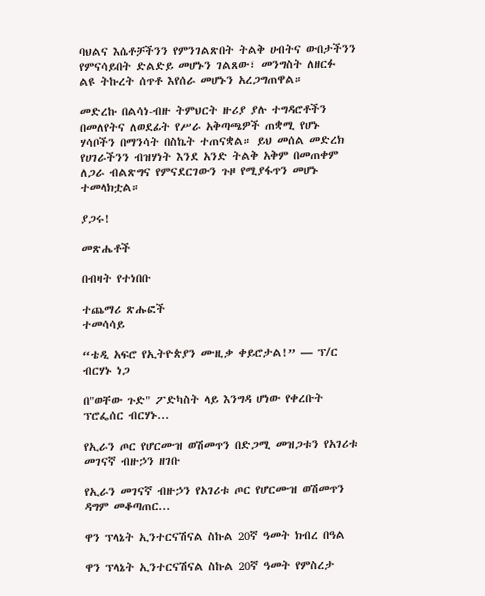ባህልና እሴቶቻችንን የምንገልጽበት ትልቅ ሀብትና ውበታችንን የምናሳይበት ድልድይ መሆኑን ገልጸው፣ መንግስት ለዘርፉ ልዩ ትኩረት ሰጥቶ እየሰራ መሆኑን አረጋግጠዋል።

መድረኩ በልሳነ-ብዙ ትምህርት ዙሪያ ያሉ ተግዳሮቶችን በመለየትና ለወደፊት የሥራ አቅጣጫዎች ጠቋሚ የሆኑ ሃሳቦችን በማንሳት በስኬት ተጠናቋል። ይህ መሰል መድረክ የሀገራችንን ብዝሃነት እንደ አንድ ትልቅ አቅም በመጠቀም ለጋራ ብልጽግና የምናደርገውን ጉዞ የሚያፋጥን መሆኑ ተመላክቷል።

ያጋሩ!

መጽሔቶች

በብዛት የተነበቡ

ተጨማሪ ጽሑፎች
ተመሳሳይ

“ቴዲ አፍሮ የኢትዮጵያን ሙዚቃ ቀይሮታል!” — ፕ/ር ብርሃኑ ነጋ

በ"ወቸው ጉድ" ፖድካስት ላይ እንግዳ ሆነው የቀረቡት ፕሮፌሰር ብርሃኑ...

የኢራን ጦር የሆርሙዝ ወሽመጥን በድጋሚ መዝጋቱን የአገሪቱ መገናኛ ብዙኃን ዘገቡ

የኢራን መገናኛ ብዙኃን የአገሪቱ ጦር የሆርሙዝ ወሽመጥን ዳግም መቆጣጠር...

ዋን ፕላኔት ኢንተርናሽናል ስኩል 20ኛ ዓመት ክብረ በዓል

ዋን ፕላኔት ኢንተርናሽናል ስኩል 20ኛ ዓመት የምስረታ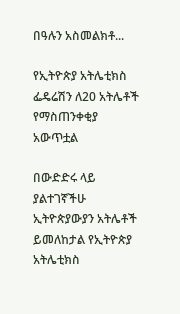በዓሉን አስመልክቶ...

የኢትዮጵያ አትሌቲክስ ፌዴሬሽን ለ20 አትሌቶች  የማስጠንቀቂያ አውጥቷል

በውድድሩ ላይ ያልተገኛችሁ ኢትዮጵያውያን አትሌቶች ይመለከታል የኢትዮጵያ አትሌቲክስ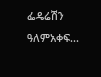ፌዴሬሽን ዓለምአቀፍ...